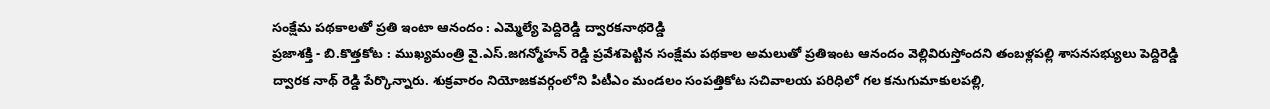సంక్షేమ పథకాలతో ప్రతి ఇంటా ఆనందం : ఎమ్మెల్యే పెద్దిరెడ్డి ద్వారకనాథరెడ్డి
ప్రజాశక్తి - బి.కొత్తకోట : ముఖ్యమంత్రి వై.ఎస్.జగన్మోహన్ రెడ్డి ప్రవేశపెట్టిన సంక్షేమ పథకాల అమలుతో ప్రతిఇంట ఆనందం వెల్లివిరుస్తోందని తంబళ్లపల్లి శాసనసభ్యులు పెద్దిరెడ్డి ద్వారక నాథ్ రెడ్డి పేర్కొన్నారు. శుక్రవారం నియోజకవర్గంలోని పిటీఎం మండలం సంపత్తికోట సచివాలయ పరిధిలో గల కనుగుమాకులపల్లి,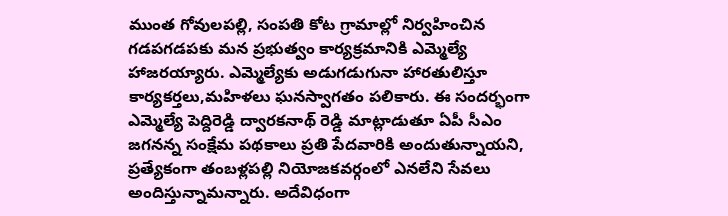ముంత గోవులపల్లి, సంపతి కోట గ్రామాల్లో నిర్వహించిన గడపగడపకు మన ప్రభుత్వం కార్యక్రమానికి ఎమ్మెల్యే హాజరయ్యారు. ఎమ్మెల్యేకు అడుగడుగునా హారతులిస్తూ కార్యకర్తలు,మహిళలు ఘనస్వాగతం పలికారు. ఈ సందర్భంగా ఎమ్మెల్యే పెద్దిరెడ్డి ద్వారకనాథ్ రెడ్డి మాట్లాడుతూ ఏపీ సీఎం జగనన్న సంక్షేమ పథకాలు ప్రతి పేదవారికి అందుతున్నాయని, ప్రత్యేకంగా తంబళ్లపల్లి నియోజకవర్గంలో ఎనలేని సేవలు అందిస్తున్నామన్నారు. అదేవిధంగా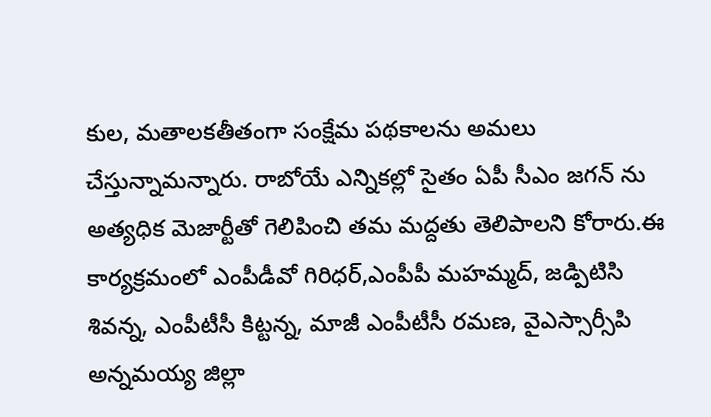కుల, మతాలకతీతంగా సంక్షేమ పథకాలను అమలు చేస్తున్నామన్నారు. రాబోయే ఎన్నికల్లో సైతం ఏపీ సీఎం జగన్ ను అత్యధిక మెజార్టీతో గెలిపించి తమ మద్దతు తెలిపాలని కోరారు.ఈ కార్యక్రమంలో ఎంపీడీవో గిరిధర్,ఎంపీపీ మహమ్మద్, జడ్పిటిసి శివన్న, ఎంపీటీసీ కిట్టన్న, మాజీ ఎంపీటీసీ రమణ, వైఎస్సార్సీపి అన్నమయ్య జిల్లా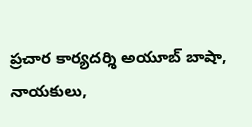ప్రచార కార్యదర్శి అయూబ్ బాషా, నాయకులు,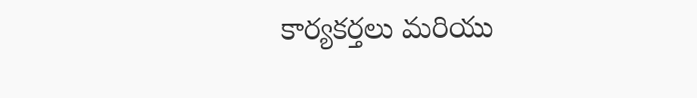కార్యకర్తలు మరియు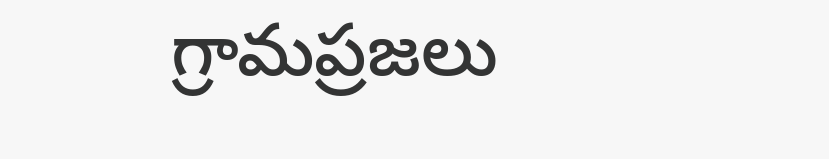గ్రామప్రజలు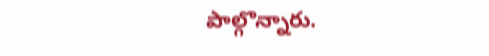పాల్గొన్నారు.